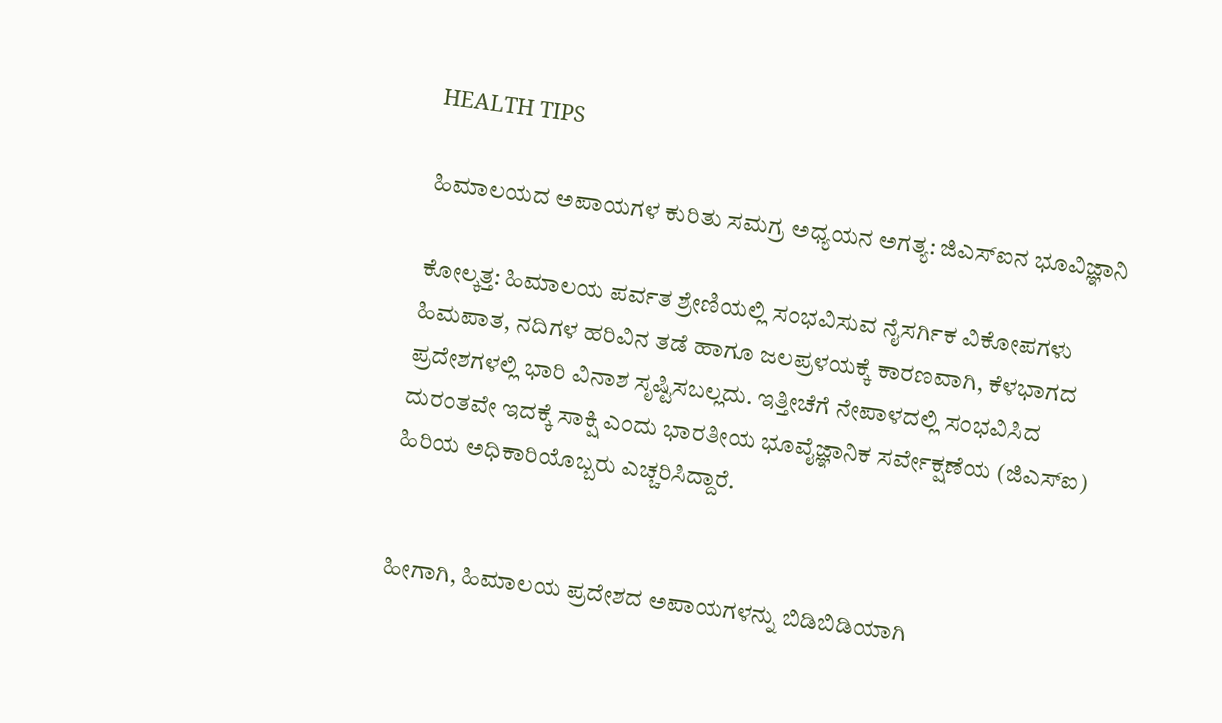HEALTH TIPS

ಹಿಮಾಲಯದ ಅಪಾಯಗಳ ಕುರಿತು ಸಮಗ್ರ ಅಧ್ಯಯನ ಅಗತ್ಯ: ಜಿಎಸ್‌ಐನ ಭೂವಿಜ್ಞಾನಿ

ಕೋಲ್ಕತ್ತ: ಹಿಮಾಲಯ ಪರ್ವತ ಶ್ರೇಣಿಯಲ್ಲಿ ಸಂಭವಿಸುವ ನೈಸರ್ಗಿಕ ವಿಕೋಪಗಳು ಹಿಮಪಾತ, ನದಿಗಳ ಹರಿವಿನ ತಡೆ ಹಾಗೂ ಜಲಪ್ರಳಯಕ್ಕೆ ಕಾರಣವಾಗಿ, ಕೆಳಭಾಗದ ಪ್ರದೇಶಗಳಲ್ಲಿ ಭಾರಿ ವಿನಾಶ ಸೃಷ್ಟಿಸಬಲ್ಲದು. ಇತ್ತೀಚೆಗೆ ನೇಪಾಳದಲ್ಲಿ ಸಂಭವಿಸಿದ ದುರಂತವೇ ಇದಕ್ಕೆ ಸಾಕ್ಷಿ ಎಂದು ಭಾರತೀಯ ಭೂವೈಜ್ಞಾನಿಕ ಸರ್ವೇಕ್ಷಣೆಯ (ಜಿಎಸ್‌ಐ) ಹಿರಿಯ ಅಧಿಕಾರಿಯೊಬ್ಬರು ಎಚ್ಚರಿಸಿದ್ದಾರೆ.


ಹೀಗಾಗಿ, ಹಿಮಾಲಯ ಪ್ರದೇಶದ ಅಪಾಯಗಳನ್ನು ಬಿಡಿಬಿಡಿಯಾಗಿ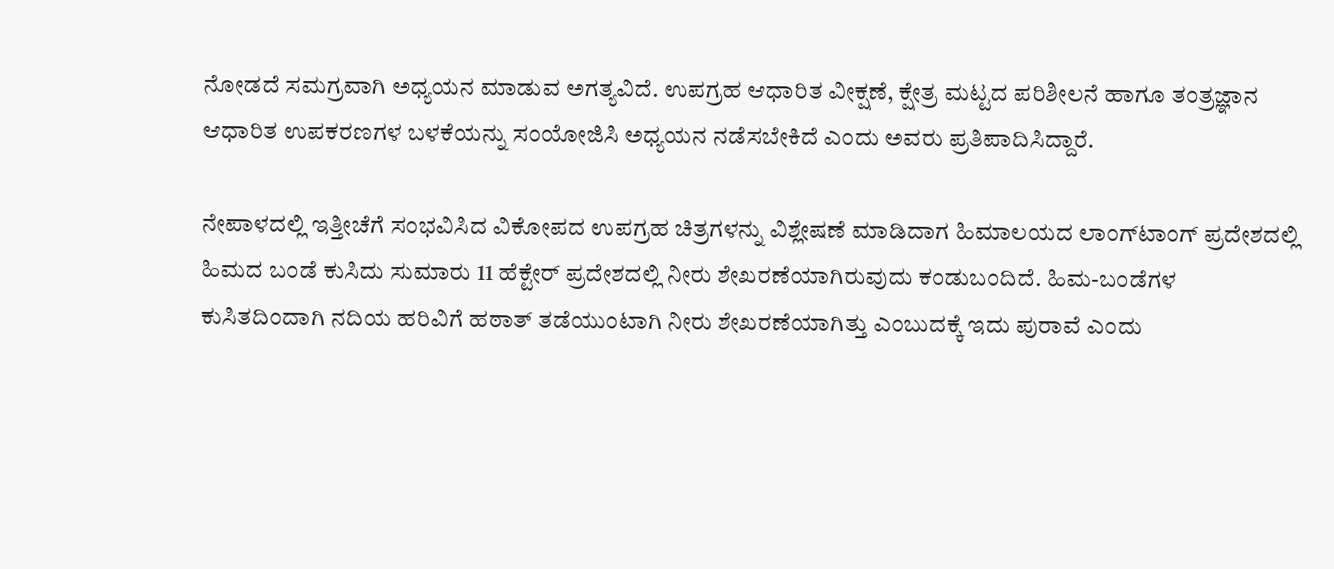ನೋಡದೆ ಸಮಗ್ರವಾಗಿ ಅಧ್ಯಯನ ಮಾಡುವ ಅಗತ್ಯವಿದೆ. ಉಪಗ್ರಹ ಆಧಾರಿತ ವೀಕ್ಷಣೆ, ಕ್ಷೇತ್ರ ಮಟ್ಟದ ಪರಿಶೀಲನೆ ಹಾಗೂ ತಂತ್ರಜ್ಞಾನ ಆಧಾರಿತ ಉಪಕರಣಗಳ ಬಳಕೆಯನ್ನು ಸಂಯೋಜಿಸಿ ಅಧ್ಯಯನ ನಡೆಸಬೇಕಿದೆ ಎಂದು ಅವರು ಪ್ರತಿಪಾದಿಸಿದ್ದಾರೆ.

ನೇಪಾಳದಲ್ಲಿ ಇತ್ತೀಚೆಗೆ ಸಂಭವಿಸಿದ ವಿಕೋಪದ ಉಪಗ್ರಹ ಚಿತ್ರಗಳನ್ನು ವಿಶ್ಲೇಷಣೆ ಮಾಡಿದಾಗ ಹಿಮಾಲಯದ ಲಾಂಗ್‌ಟಾಂಗ್ ಪ್ರದೇಶದಲ್ಲಿ ಹಿಮದ ಬಂಡೆ ಕುಸಿದು ಸುಮಾರು 11 ಹೆಕ್ಟೇರ್ ಪ್ರದೇಶದಲ್ಲಿ ನೀರು ಶೇಖರಣೆಯಾಗಿರುವುದು ಕಂಡುಬಂದಿದೆ. ಹಿಮ-ಬಂಡೆಗಳ ಕುಸಿತದಿಂದಾಗಿ ನದಿಯ ಹರಿವಿಗೆ ಹಠಾತ್ ತಡೆಯುಂಟಾಗಿ ನೀರು ಶೇಖರಣೆಯಾಗಿತ್ತು ಎಂಬುದಕ್ಕೆ ಇದು ಪುರಾವೆ ಎಂದು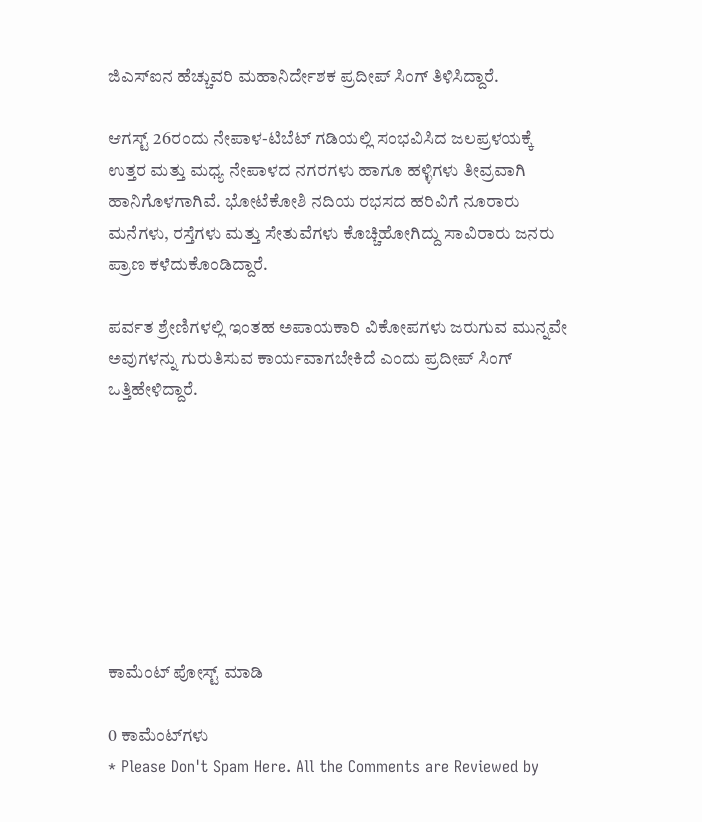ಜಿಎಸ್‌ಐನ ಹೆಚ್ಚುವರಿ ಮಹಾನಿರ್ದೇಶಕ ಪ್ರದೀಪ್ ಸಿಂಗ್ ತಿಳಿಸಿದ್ದಾರೆ.

ಆಗಸ್ಟ್ 26ರಂದು ನೇಪಾಳ-ಟಿಬೆಟ್ ಗಡಿಯಲ್ಲಿ ಸಂಭವಿಸಿದ ಜಲಪ್ರಳಯಕ್ಕೆ ಉತ್ತರ ಮತ್ತು ಮಧ್ಯ ನೇಪಾಳದ ನಗರಗಳು ಹಾಗೂ ಹಳ್ಳಿಗಳು ತೀವ್ರವಾಗಿ ಹಾನಿಗೊಳಗಾಗಿವೆ. ಭೋಟೆಕೋಶಿ ನದಿಯ ರಭಸದ ಹರಿವಿಗೆ ನೂರಾರು ಮನೆಗಳು, ರಸ್ತೆಗಳು ಮತ್ತು ಸೇತುವೆಗಳು ಕೊಚ್ಚಿಹೋಗಿದ್ದು ಸಾವಿರಾರು ಜನರು ಪ್ರಾಣ ಕಳೆದುಕೊಂಡಿದ್ದಾರೆ.

ಪರ್ವತ ಶ್ರೇಣಿಗಳಲ್ಲಿ ಇಂತಹ ಅಪಾಯಕಾರಿ ವಿಕೋಪಗಳು ಜರುಗುವ ಮುನ್ನವೇ ಅವುಗಳನ್ನು ಗುರುತಿಸುವ ಕಾರ್ಯವಾಗಬೇಕಿದೆ ಎಂದು ಪ್ರದೀಪ್ ಸಿಂಗ್ ಒತ್ತಿಹೇಳಿದ್ದಾರೆ.








ಕಾಮೆಂಟ್‌‌ ಪೋಸ್ಟ್‌ ಮಾಡಿ

0 ಕಾಮೆಂಟ್‌ಗಳು
* Please Don't Spam Here. All the Comments are Reviewed by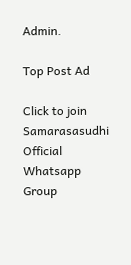Admin.

Top Post Ad

Click to join Samarasasudhi Official Whatsapp Group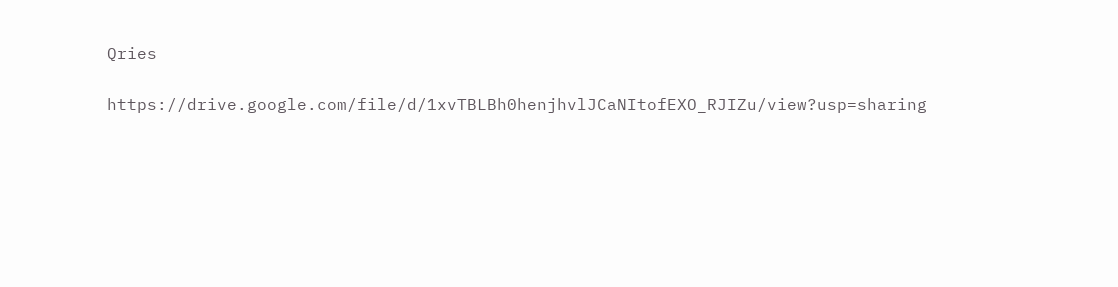Qries

https://drive.google.com/file/d/1xvTBLBh0henjhvlJCaNItofEXO_RJIZu/view?usp=sharing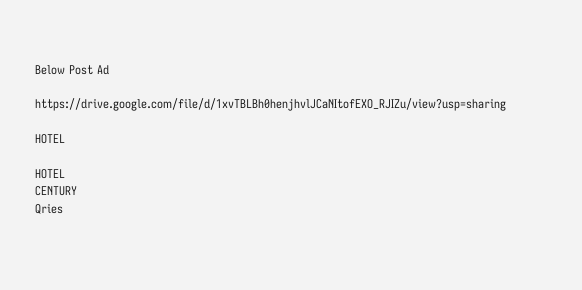Below Post Ad

https://drive.google.com/file/d/1xvTBLBh0henjhvlJCaNItofEXO_RJIZu/view?usp=sharing

HOTEL

HOTEL
CENTURY
Qries